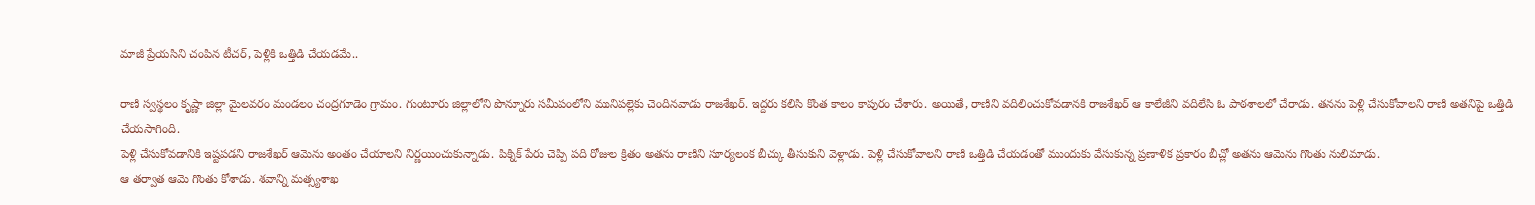మాజీ ప్రేయసిని చంపిన టీచర్, పెళ్లికి ఒత్తిడి చేయడమే..

రాణి స్వస్థలం కృష్ణా జిల్లా మైలవరం మండలం చంద్రగూడెం గ్రామం. గుంటూరు జిల్లాలోని పొన్నూరు సమీపంలోని మునిపల్లెకు చెందినవాడు రాజశేఖర్. ఇద్దరు కలిసి కొంత కాలం కాపురం చేశారు. అయితే, రాణిని వదిలించుకోవడానకి రాజశేఖర్ ఆ కాలేజీని వదిలేసి ఓ పాఠశాలలో చేరాడు. తనను పెళ్లి చేసుకోవాలని రాణి అతనిపై ఒత్తిడి చేయసాగింది.
పెళ్లి చేసుకోవడానికి ఇష్టపడని రాజశేఖర్ ఆమెను అంతం చేయాలని నిర్ణయించుకున్నాడు. పిక్నిక్ పేరు చెప్పి పది రోజుల క్రితం అతను రాణిని సూర్యలంక బీచ్కు తీసుకుని వెళ్లాడు. పెళ్లి చేసుకోవాలని రాణి ఒత్తిడి చేయడంతో ముందుకు వేసుకున్న ప్రణాళిక ప్రకారం బీచ్లో అతను ఆమెను గొంతు నులిమాడు.
ఆ తర్వాత ఆమె గొంతు కోశాడు. శవాన్ని మత్స్యశాఖ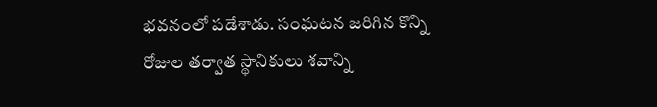భవనంలో పడేశాడు. సంఘటన జరిగిన కొన్ని రోజుల తర్వాత స్థానికులు శవాన్ని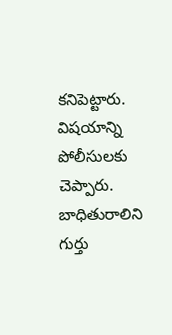కనిపెట్టారు. విషయాన్ని పోలీసులకు చెప్పారు. బాధితురాలిని గుర్తు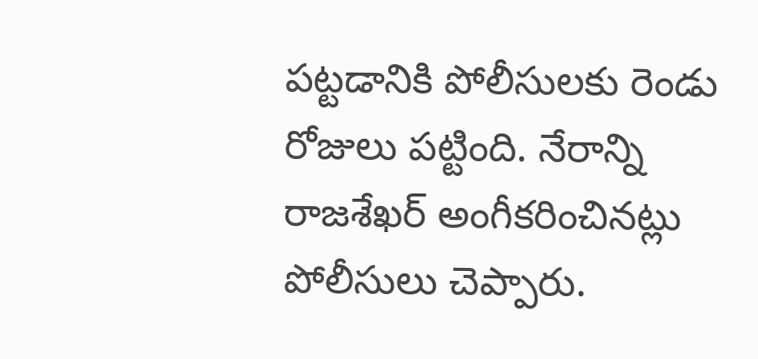పట్టడానికి పోలీసులకు రెండు రోజులు పట్టింది. నేరాన్ని రాజశేఖర్ అంగీకరించినట్లు పోలీసులు చెప్పారు.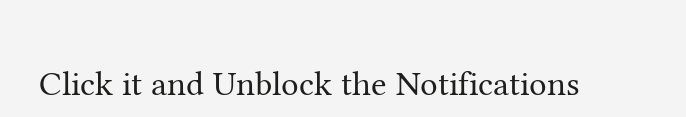Click it and Unblock the Notifications